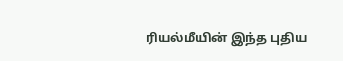ரியல்மீயின் இந்த புதிய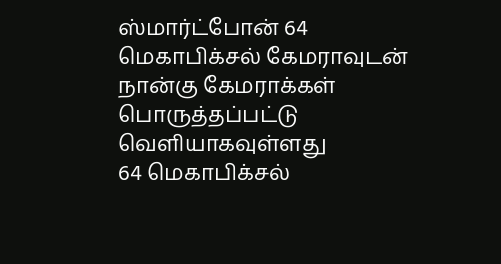ஸ்மார்ட்போன் 64 மெகாபிக்சல் கேமராவுடன் நான்கு கேமராக்கள் பொருத்தப்பட்டு வெளியாகவுள்ளது
64 மெகாபிக்சல்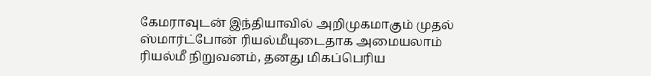கேமராவுடன் இந்தியாவில் அறிமுகமாகும் முதல் ஸ்மார்ட்போன் ரியல்மீயுடைதாக அமையலாம்
ரியல்மீ நிறுவனம், தனது மிகப்பெரிய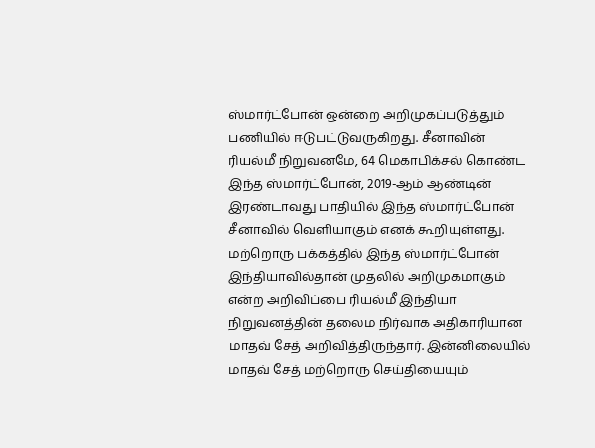ஸ்மார்ட்போன் ஒன்றை அறிமுகப்படுத்தும் பணியில் ஈடுபட்டுவருகிறது. சீனாவின் ரியல்மீ நிறுவனமே, 64 மெகாபிக்சல் கொண்ட இந்த ஸ்மார்ட்போன், 2019-ஆம் ஆண்டின் இரண்டாவது பாதியில் இந்த ஸ்மார்ட்போன் சீனாவில் வெளியாகும் எனக் கூறியுள்ளது. மற்றொரு பக்கத்தில் இந்த ஸ்மார்ட்போன் இந்தியாவில்தான் முதலில் அறிமுகமாகும் என்ற அறிவிப்பை ரியல்மீ இந்தியா நிறுவனத்தின் தலைம நிர்வாக அதிகாரியான மாதவ் சேத் அறிவித்திருந்தார். இன்னிலையில் மாதவ் சேத் மற்றொரு செய்தியையும்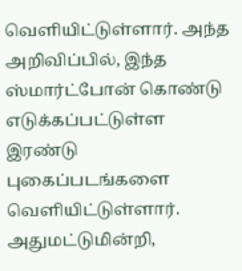வெளியிட்டுள்ளார். அந்த அறிவிப்பில், இந்த ஸ்மார்ட்போன் கொண்டு எடுக்கப்பட்டுள்ள இரண்டு புகைப்படங்களை வெளியிட்டுள்ளார். அதுமட்டுமின்றி,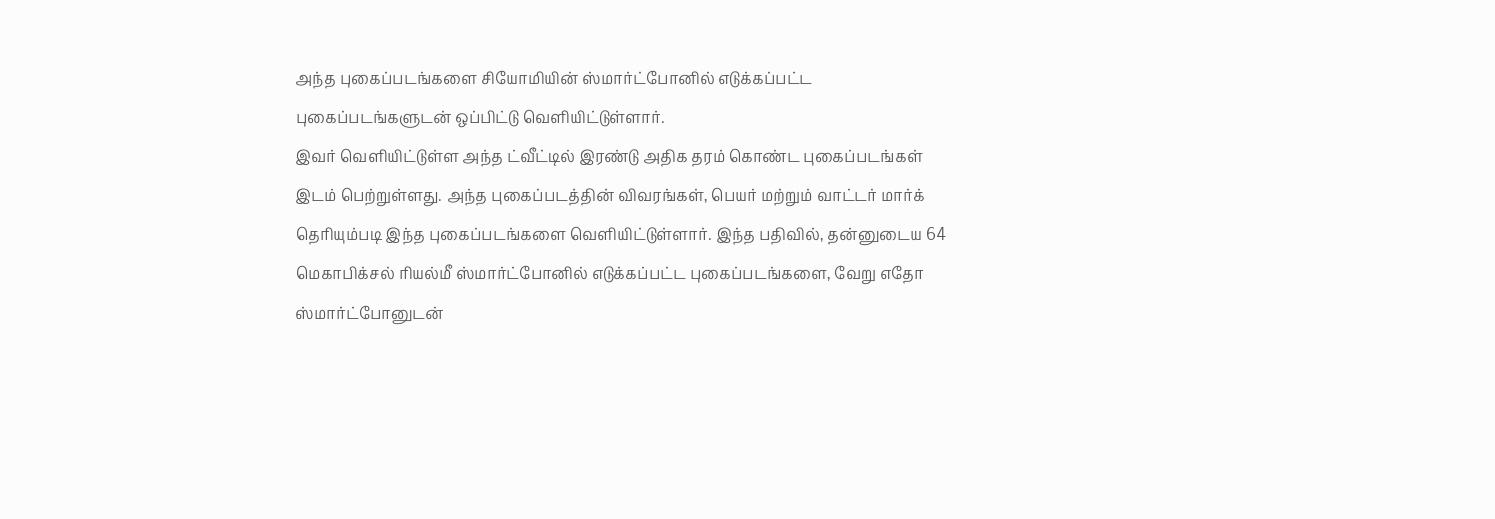அந்த புகைப்படங்களை சியோமியின் ஸ்மார்ட்போனில் எடுக்கப்பட்ட புகைப்படங்களுடன் ஒப்பிட்டு வெளியிட்டுள்ளார்.
இவர் வெளியிட்டுள்ள அந்த ட்வீட்டில் இரண்டு அதிக தரம் கொண்ட புகைப்படங்கள் இடம் பெற்றுள்ளது. அந்த புகைப்படத்தின் விவரங்கள், பெயர் மற்றும் வாட்டர் மார்க் தெரியும்படி இந்த புகைப்படங்களை வெளியிட்டுள்ளார். இந்த பதிவில், தன்னுடைய 64 மெகாபிக்சல் ரியல்மீ ஸ்மார்ட்போனில் எடுக்கப்பட்ட புகைப்படங்களை, வேறு எதோ ஸ்மார்ட்போனுடன்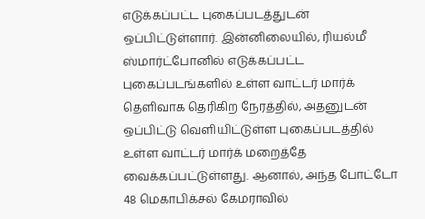எடுக்கப்பட்ட புகைப்படத்துடன் ஒப்பிட்டுள்ளார். இன்னிலையில், ரியல்மீ ஸ்மார்ட்போனில் எடுக்கப்பட்ட புகைப்படங்களில் உள்ள வாட்டர் மார்க் தெளிவாக தெரிகிற நேரத்தில், அதனுடன் ஒப்பிட்டு வெளியிட்டுள்ள புகைப்படத்தில் உள்ள வாட்டர் மார்க் மறைத்தே வைக்கப்பட்டுள்ளது. ஆனால், அந்த போட்டோ 48 மெகாபிக்சல் கேமராவில்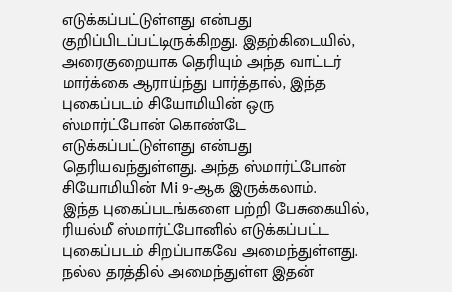எடுக்கப்பட்டுள்ளது என்பது குறிப்பிடப்பட்டிருக்கிறது. இதற்கிடையில், அரைகுறையாக தெரியும் அந்த வாட்டர் மார்க்கை ஆராய்ந்து பார்த்தால், இந்த புகைப்படம் சியோமியின் ஒரு ஸ்மார்ட்போன் கொண்டே எடுக்கப்பட்டுள்ளது என்பது தெரியவந்துள்ளது. அந்த ஸ்மார்ட்போன் சியோமியின் Mi 9-ஆக இருக்கலாம்.
இந்த புகைப்படங்களை பற்றி பேசுகையில், ரியல்மீ ஸ்மார்ட்போனில் எடுக்கப்பட்ட புகைப்படம் சிறப்பாகவே அமைந்துள்ளது. நல்ல தரத்தில் அமைந்துள்ள இதன்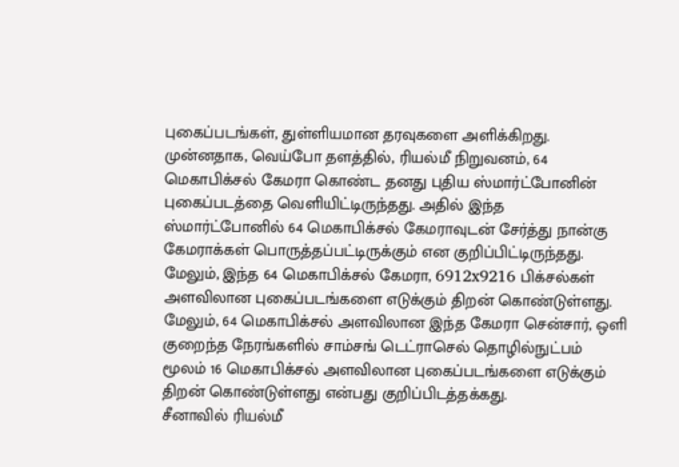புகைப்படங்கள், துள்ளியமான தரவுகளை அளிக்கிறது.
முன்னதாக, வெய்போ தளத்தில், ரியல்மீ நிறுவனம், 64 மெகாபிக்சல் கேமரா கொண்ட தனது புதிய ஸ்மார்ட்போனின் புகைப்படத்தை வெளியிட்டிருந்தது. அதில் இந்த ஸ்மார்ட்போனில் 64 மெகாபிக்சல் கேமராவுடன் சேர்த்து நான்கு கேமராக்கள் பொருத்தப்பட்டிருக்கும் என குறிப்பிட்டிருந்தது. மேலும், இந்த 64 மெகாபிக்சல் கேமரா, 6912x9216 பிக்சல்கள் அளவிலான புகைப்படங்களை எடுக்கும் திறன் கொண்டுள்ளது. மேலும், 64 மெகாபிக்சல் அளவிலான இந்த கேமரா சென்சார், ஒளி குறைந்த நேரங்களில் சாம்சங் டெட்ராசெல் தொழில்நுட்பம் மூலம் 16 மெகாபிக்சல் அளவிலான புகைப்படங்களை எடுக்கும் திறன் கொண்டுள்ளது என்பது குறிப்பிடத்தக்கது.
சீனாவில் ரியல்மீ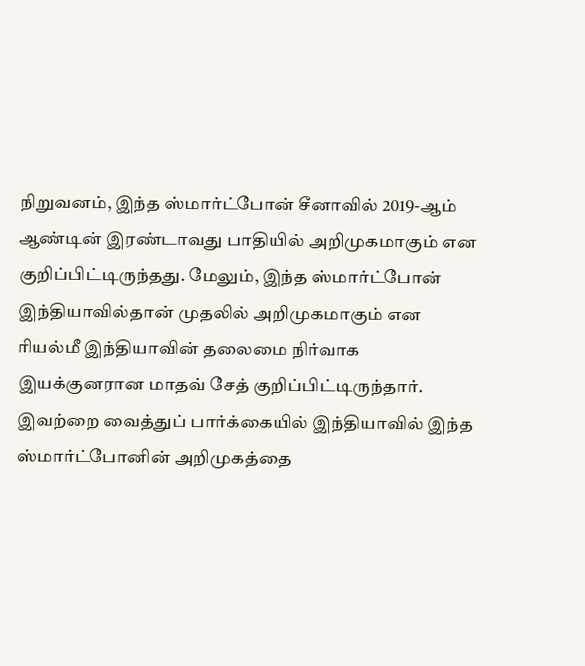நிறுவனம், இந்த ஸ்மார்ட்போன் சீனாவில் 2019-ஆம் ஆண்டின் இரண்டாவது பாதியில் அறிமுகமாகும் என குறிப்பிட்டிருந்தது. மேலும், இந்த ஸ்மார்ட்போன் இந்தியாவில்தான் முதலில் அறிமுகமாகும் என ரியல்மீ இந்தியாவின் தலைமை நிர்வாக இயக்குனரான மாதவ் சேத் குறிப்பிட்டிருந்தார். இவற்றை வைத்துப் பார்க்கையில் இந்தியாவில் இந்த ஸ்மார்ட்போனின் அறிமுகத்தை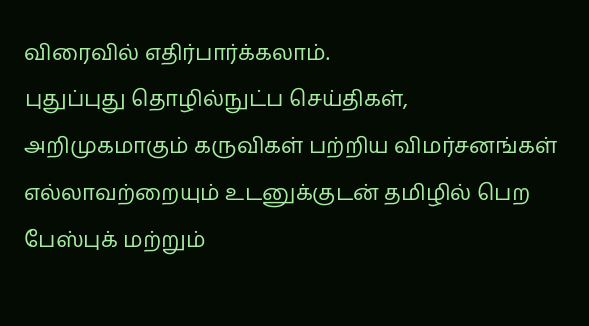விரைவில் எதிர்பார்க்கலாம்.
புதுப்புது தொழில்நுட்ப செய்திகள், அறிமுகமாகும் கருவிகள் பற்றிய விமர்சனங்கள் எல்லாவற்றையும் உடனுக்குடன் தமிழில் பெற பேஸ்புக் மற்றும்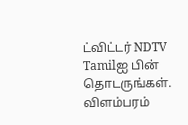ட்விட்டர் NDTV Tamilஐ பின் தொடருங்கள்.
விளம்பரம்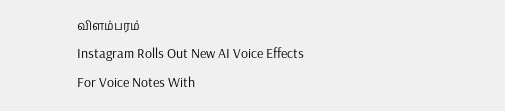விளம்பரம்
Instagram Rolls Out New AI Voice Effects For Voice Notes With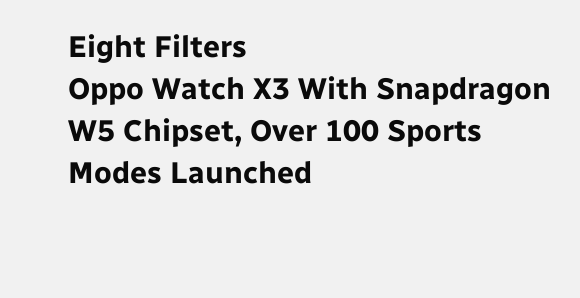Eight Filters
Oppo Watch X3 With Snapdragon W5 Chipset, Over 100 Sports Modes Launched